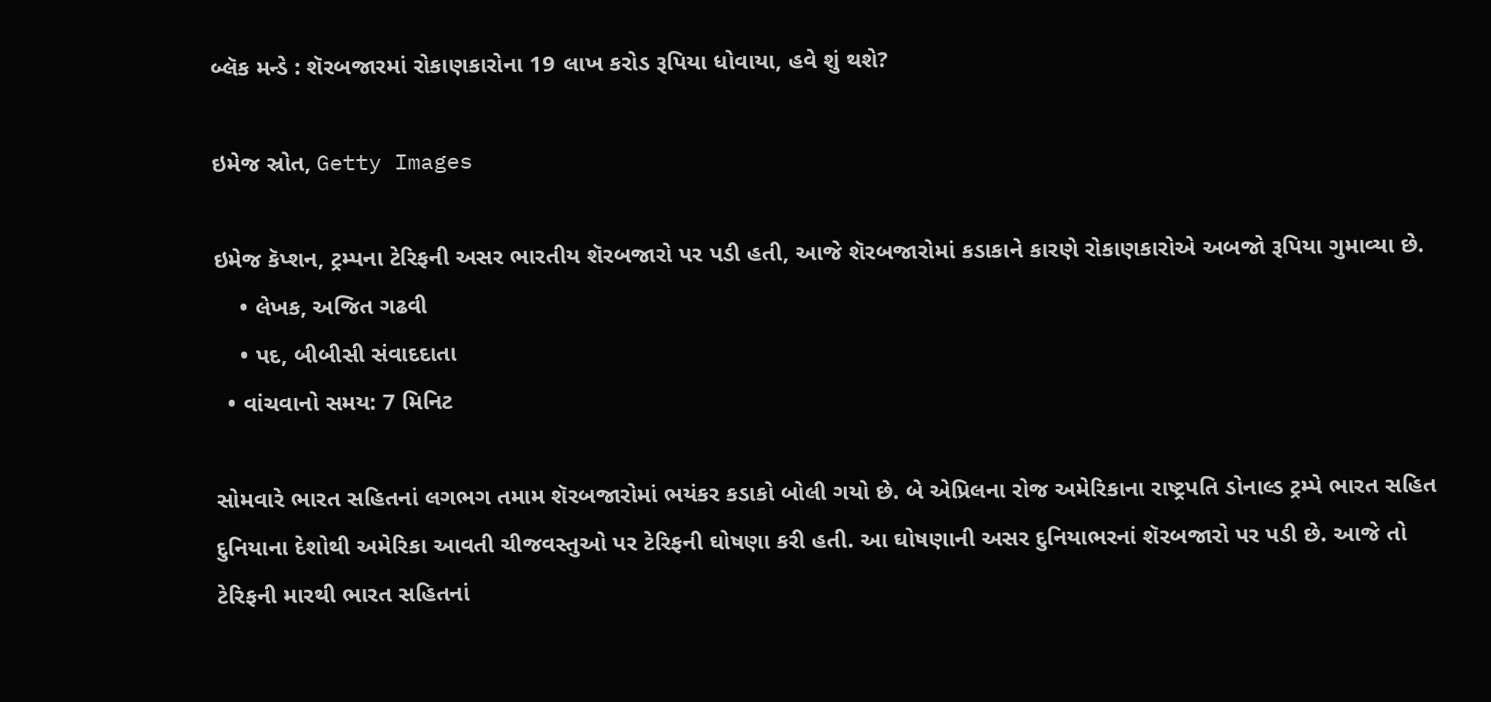બ્લૅક મન્ડે : શૅરબજારમાં રોકાણકારોના 19 લાખ કરોડ રૂપિયા ધોવાયા, હવે શું થશે?

ઇમેજ સ્રોત, Getty Images

ઇમેજ કૅપ્શન, ટ્રમ્પના ટેરિફની અસર ભારતીય શૅરબજારો પર પડી હતી, આજે શૅરબજારોમાં કડાકાને કારણે રોકાણકારોએ અબજો રૂપિયા ગુમાવ્યા છે.
    • લેખક, અજિત ગઢવી
    • પદ, બીબીસી સંવાદદાતા
  • વાંચવાનો સમય: 7 મિનિટ

સોમવારે ભારત સહિતનાં લગભગ તમામ શૅરબજારોમાં ભયંકર કડાકો બોલી ગયો છે. બે એપ્રિલના રોજ અમેરિકાના રાષ્ટ્રપતિ ડોનાલ્ડ ટ્રમ્પે ભારત સહિત દુનિયાના દેશોથી અમેરિકા આવતી ચીજવસ્તુઓ પર ટેરિફની ઘોષણા કરી હતી. આ ઘોષણાની અસર દુનિયાભરનાં શૅરબજારો પર પડી છે. આજે તો ટેરિફની મારથી ભારત સહિતનાં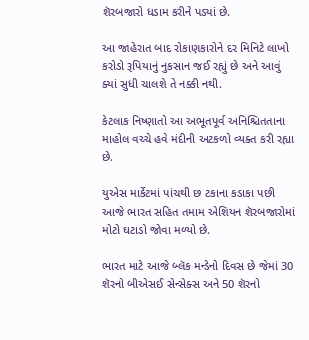શૅરબજારો ધડામ કરીને પડ્યાં છે.

આ જાહેરાત બાદ રોકાણકારોને દર મિનિટે લાખો કરોડો રૂપિયાનું નુકસાન જઈ રહ્યું છે અને આવું ક્યાં સુધી ચાલશે તે નક્કી નથી.

કેટલાક નિષ્ણાતો આ અભૂતપૂર્વ અનિશ્ચિતતાના માહોલ વચ્ચે હવે મંદીની અટકળો વ્યક્ત કરી રહ્યા છે.

યુએસ માર્કેટમાં પાંચથી છ ટકાના કડાકા પછી આજે ભારત સહિત તમામ એશિયન શૅરબજારોમાં મોટો ઘટાડો જોવા મળ્યો છે.

ભારત માટે આજે બ્લૅક મન્ડેનો દિવસ છે જેમાં 30 શૅરનો બીએસઈ સેન્સેક્સ અને 50 શૅરનો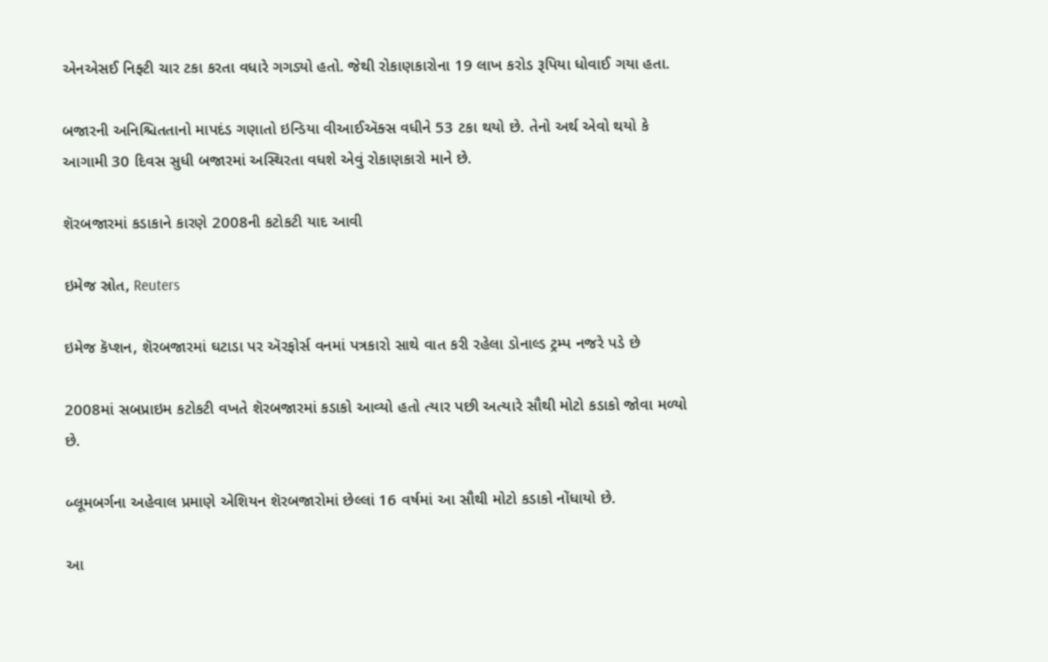એનએસઈ નિફ્ટી ચાર ટકા કરતા વધારે ગગડ્યો હતો. જેથી રોકાણકારોના 19 લાખ કરોડ રૂપિયા ધોવાઈ ગયા હતા.

બજારની અનિશ્ચિતતાનો માપદંડ ગણાતો ઇન્ડિયા વીઆઈઍક્સ વધીને 53 ટકા થયો છે. તેનો અર્થ એવો થયો કે આગામી 30 દિવસ સુધી બજારમાં અસ્થિરતા વધશે એવું રોકાણકારો માને છે.

શૅરબજારમાં કડાકાને કારણે 2008ની કટોકટી યાદ આવી

ઇમેજ સ્રોત, Reuters

ઇમેજ કૅપ્શન, શૅરબજારમાં ઘટાડા પર ઍરફોર્સ વનમાં પત્રકારો સાથે વાત કરી રહેલા ડોનાલ્ડ ટ્રમ્પ નજરે પડે છે

2008માં સબપ્રાઇમ કટોકટી વખતે શૅરબજારમાં કડાકો આવ્યો હતો ત્યાર પછી અત્યારે સૌથી મોટો કડાકો જોવા મળ્યો છે.

બ્લૂમબર્ગના અહેવાલ પ્રમાણે એશિયન શૅરબજારોમાં છેલ્લાં 16 વર્ષમાં આ સૌથી મોટો કડાકો નોંધાયો છે.

આ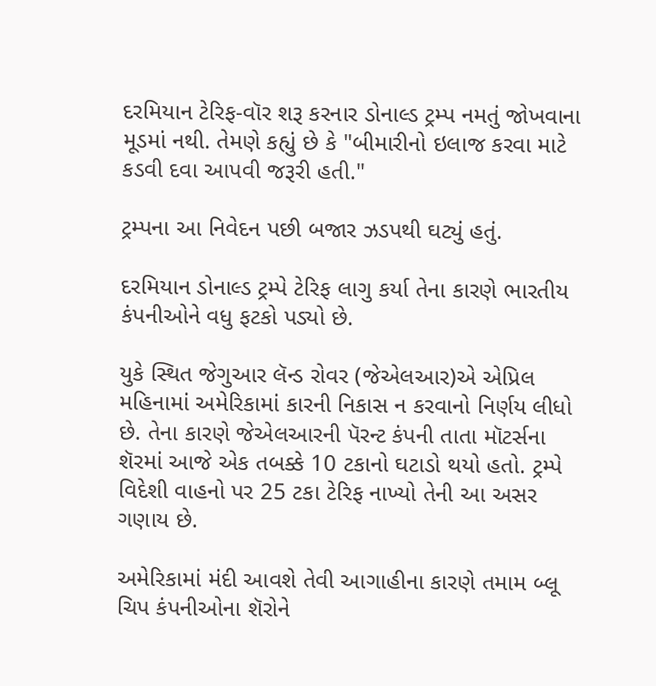દરમિયાન ટેરિફ-વૉર શરૂ કરનાર ડોનાલ્ડ ટ્રમ્પ નમતું જોખવાના મૂડમાં નથી. તેમણે કહ્યું છે કે "બીમારીનો ઇલાજ કરવા માટે કડવી દવા આપવી જરૂરી હતી."

ટ્રમ્પના આ નિવેદન પછી બજાર ઝડપથી ઘટ્યું હતું.

દરમિયાન ડોનાલ્ડ ટ્રમ્પે ટેરિફ લાગુ કર્યા તેના કારણે ભારતીય કંપનીઓને વધુ ફટકો પડ્યો છે.

યુકે સ્થિત જેગુઆર લૅન્ડ રોવર (જેએલઆર)એ એપ્રિલ મહિનામાં અમેરિકામાં કારની નિકાસ ન કરવાનો નિર્ણય લીધો છે. તેના કારણે જેએલઆરની પૅરન્ટ કંપની તાતા મૉટર્સના શૅરમાં આજે એક તબક્કે 10 ટકાનો ઘટાડો થયો હતો. ટ્રમ્પે વિદેશી વાહનો પર 25 ટકા ટેરિફ નાખ્યો તેની આ અસર ગણાય છે.

અમેરિકામાં મંદી આવશે તેવી આગાહીના કારણે તમામ બ્લૂ ચિપ કંપનીઓના શૅરોને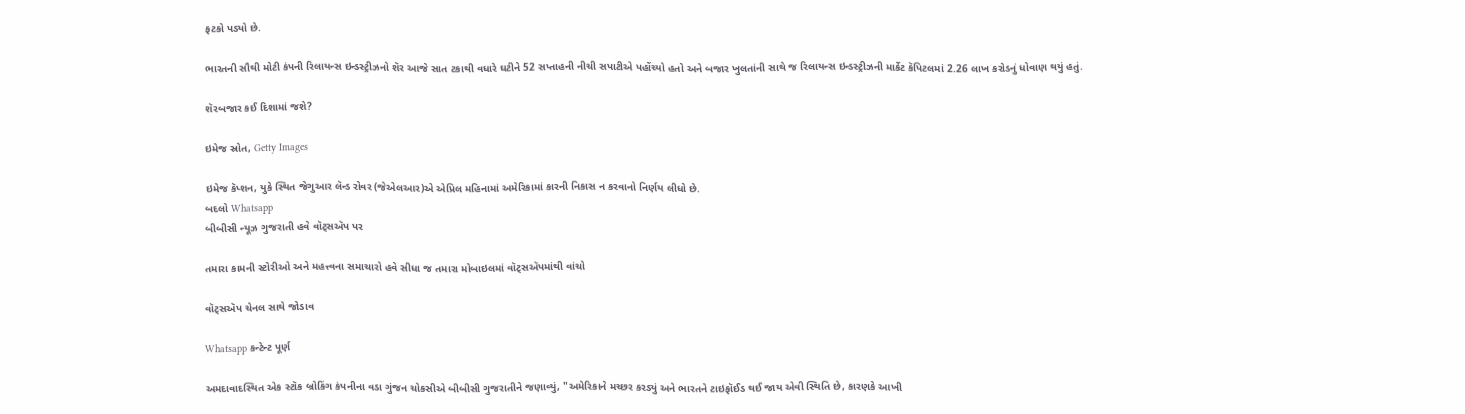ફટકો પડ્યો છે.

ભારતની સૌથી મોટી કંપની રિલાયન્સ ઇન્ડસ્ટ્રીઝનો શૅર આજે સાત ટકાથી વધારે ઘટીને 52 સપ્તાહની નીચી સપાટીએ પહોંચ્યો હતો અને બજાર ખુલતાંની સાથે જ રિલાયન્સ ઇન્ડસ્ટ્રીઝની માર્કેટ કૅપિટલમાં 2.26 લાખ કરોડનું ધોવાણ થયું હતું.

શૅરબજાર કઈ દિશામાં જશે?

ઇમેજ સ્રોત, Getty Images

ઇમેજ કૅપ્શન, યુકે સ્થિત જેગુઆર લૅન્ડ રોવર (જેએલઆર)એ એપ્રિલ મહિનામાં અમેરિકામાં કારની નિકાસ ન કરવાનો નિર્ણય લીધો છે.
બદલો Whatsapp
બીબીસી ન્યૂઝ ગુજરાતી હવે વૉટ્સઍપ પર

તમારા કામની સ્ટોરીઓ અને મહત્ત્વના સમાચારો હવે સીધા જ તમારા મોબાઇલમાં વૉટ્સઍપમાંથી વાંચો

વૉટ્સઍપ ચેનલ સાથે જોડાવ

Whatsapp કન્ટેન્ટ પૂર્ણ

અમદાવાદસ્થિત એક સ્ટૉક બ્રોકિંગ કંપનીના વડા ગુંજન ચોકસીએ બીબીસી ગુજરાતીને જણાવ્યું, "અમેરિકાને મચ્છર કરડ્યું અને ભારતને ટાઇફૉઈડ થઈ જાય એવી સ્થિતિ છે, કારણકે આખી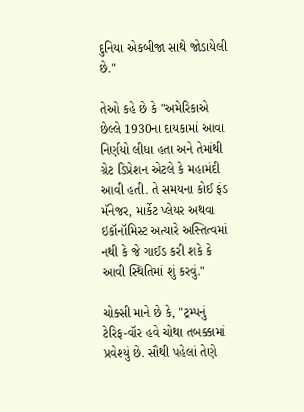દુનિયા એકબીજા સાથે જોડાયેલી છે."

તેઓ કહે છે કે "અમેરિકાએ છેલ્લે 1930ના દાયકામાં આવા નિર્ણયો લીધા હતા અને તેમાંથી ગ્રેટ ડિપ્રેશન એટલે કે મહામંદી આવી હતી. તે સમયના કોઈ ફંડ મૅનેજર, માર્કેટ પ્લેયર અથવા ઇકૉનૉમિસ્ટ અત્યારે અસ્તિત્વમાં નથી કે જે ગાઈડ કરી શકે કે આવી સ્થિતિમાં શું કરવું."

ચોક્સી માને છે કે, "ટ્રમ્પનું ટેરિફ-વૉર હવે ચોથા તબક્કામાં પ્રવેશ્યું છે. સૌથી પહેલાં તેણે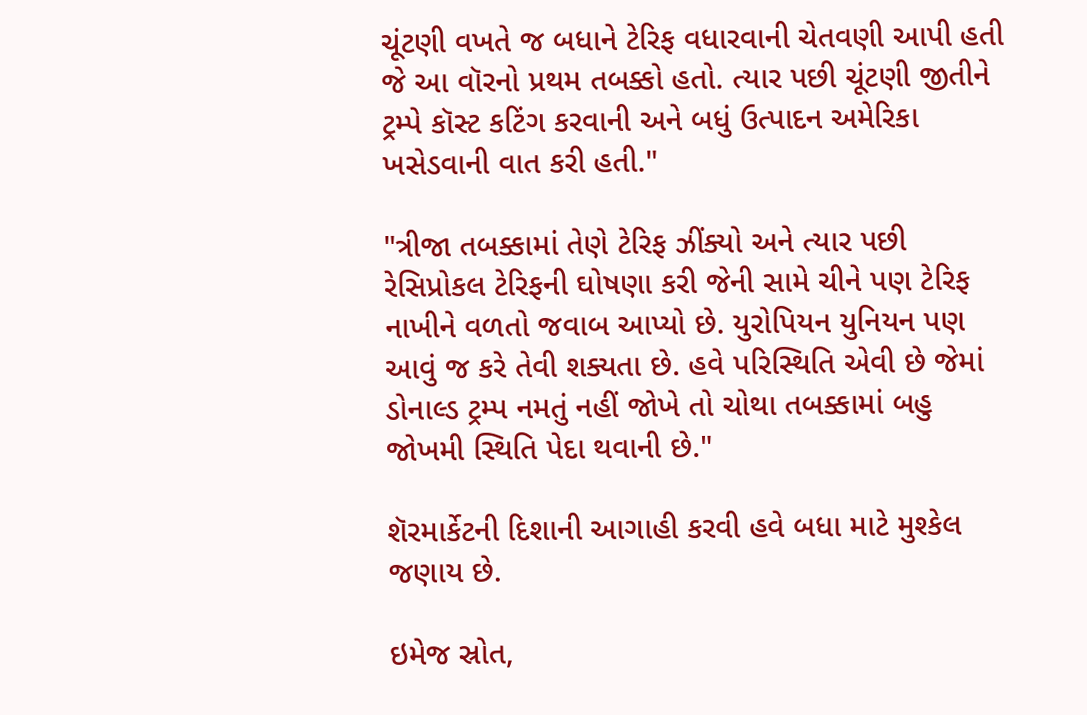ચૂંટણી વખતે જ બધાને ટેરિફ વધારવાની ચેતવણી આપી હતી જે આ વૉરનો પ્રથમ તબક્કો હતો. ત્યાર પછી ચૂંટણી જીતીને ટ્રમ્પે કૉસ્ટ કટિંગ કરવાની અને બધું ઉત્પાદન અમેરિકા ખસેડવાની વાત કરી હતી."

"ત્રીજા તબક્કામાં તેણે ટેરિફ ઝીંક્યો અને ત્યાર પછી રેસિપ્રોકલ ટેરિફની ઘોષણા કરી જેની સામે ચીને પણ ટેરિફ નાખીને વળતો જવાબ આપ્યો છે. યુરોપિયન યુનિયન પણ આવું જ કરે તેવી શક્યતા છે. હવે પરિસ્થિતિ એવી છે જેમાં ડોનાલ્ડ ટ્રમ્પ નમતું નહીં જોખે તો ચોથા તબક્કામાં બહુ જોખમી સ્થિતિ પેદા થવાની છે."

શૅરમાર્કેટની દિશાની આગાહી કરવી હવે બધા માટે મુશ્કેલ જણાય છે.

ઇમેજ સ્રોત,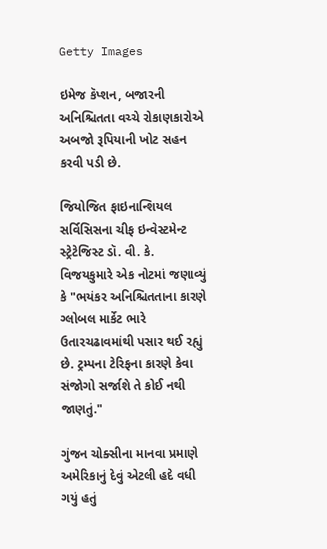Getty Images

ઇમેજ કૅપ્શન, બજારની અનિશ્ચિતતા વચ્ચે રોકાણકારોએ અબજો રૂપિયાની ખોટ સહન કરવી પડી છે.

જિયોજિત ફાઇનાન્શિયલ સર્વિસિસના ચીફ ઇન્વેસ્ટમેન્ટ સ્ટ્રેટેજિસ્ટ ડૉ. વી. કે. વિજયકુમારે એક નોટમાં જણાવ્યું કે "ભયંકર અનિશ્ચિતતાના કારણે ગ્લોબલ માર્કેટ ભારે ઉતારચઢાવમાંથી પસાર થઈ રહ્યું છે. ટ્રમ્પના ટેરિફના કારણે કેવા સંજોગો સર્જાશે તે કોઈ નથી જાણતું."

ગુંજન ચોક્સીના માનવા પ્રમાણે અમેરિકાનું દેવું એટલી હદે વધી ગયું હતું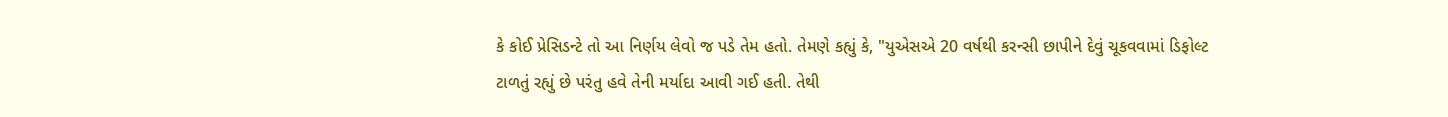કે કોઈ પ્રેસિડન્ટે તો આ નિર્ણય લેવો જ પડે તેમ હતો. તેમણે કહ્યું કે, "યુએસએ 20 વર્ષથી કરન્સી છાપીને દેવું ચૂકવવામાં ડિફોલ્ટ ટાળતું રહ્યું છે પરંતુ હવે તેની મર્યાદા આવી ગઈ હતી. તેથી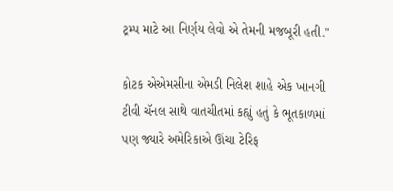ટ્રમ્પ માટે આ નિર્ણય લેવો એ તેમની મજબૂરી હતી."

કોટક એએમસીના એમડી નિલેશ શાહે એક ખાનગી ટીવી ચૅનલ સાથે વાતચીતમાં કહ્યું હતું કે ભૂતકાળમાં પણ જ્યારે અમેરિકાએ ઊંચા ટેરિફ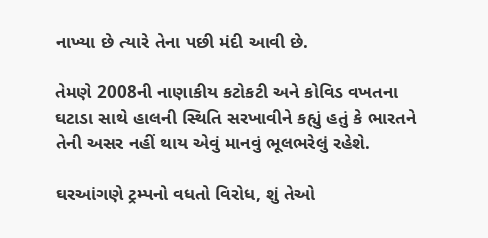નાખ્યા છે ત્યારે તેના પછી મંદી આવી છે.

તેમણે 2008ની નાણાકીય કટોકટી અને કોવિડ વખતના ઘટાડા સાથે હાલની સ્થિતિ સરખાવીને કહ્યું હતું કે ભારતને તેની અસર નહીં થાય એવું માનવું ભૂલભરેલું રહેશે.

ઘરઆંગણે ટ્રમ્પનો વધતો વિરોધ, શું તેઓ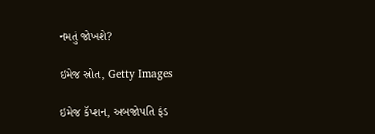નમતું જોખશે?

ઇમેજ સ્રોત, Getty Images

ઇમેજ કૅપ્શન, અબજોપતિ ફંડ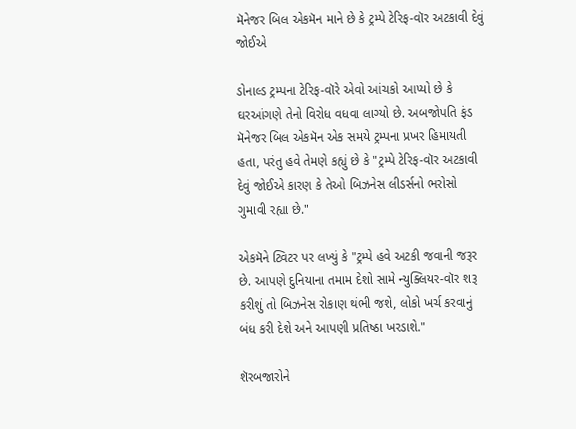મૅનેજર બિલ એકમૅન માને છે કે ટ્રમ્પે ટેરિફ-વૉર અટકાવી દેવું જોઈએ

ડોનાલ્ડ ટ્રમ્પના ટેરિફ-વૉરે એવો આંચકો આપ્યો છે કે ઘરઆંગણે તેનો વિરોધ વધવા લાગ્યો છે. અબજોપતિ ફંડ મૅનેજર બિલ એકમૅન એક સમયે ટ્રમ્પના પ્રખર હિમાયતી હતા, પરંતુ હવે તેમણે કહ્યું છે કે "ટ્રમ્પે ટેરિફ-વૉર અટકાવી દેવું જોઈએ કારણ કે તેઓ બિઝનેસ લીડર્સનો ભરોસો ગુમાવી રહ્યા છે."

એકમૅને ટ્વિટર પર લખ્યું કે "ટ્રમ્પે હવે અટકી જવાની જરૂર છે. આપણે દુનિયાના તમામ દેશો સામે ન્યુક્લિયર-વૉર શરૂ કરીશું તો બિઝનેસ રોકાણ થંભી જશે, લોકો ખર્ચ કરવાનું બંધ કરી દેશે અને આપણી પ્રતિષ્ઠા ખરડાશે."

શૅરબજારોને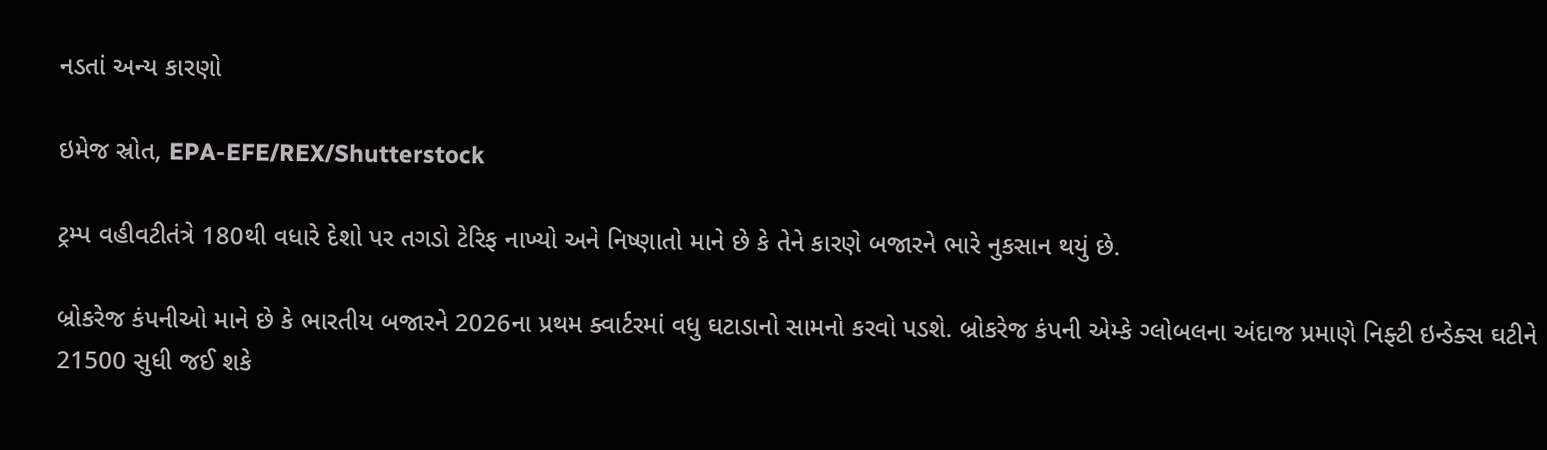નડતાં અન્ય કારણો

ઇમેજ સ્રોત, EPA-EFE/REX/Shutterstock

ટ્રમ્પ વહીવટીતંત્રે 180થી વધારે દેશો પર તગડો ટેરિફ નાખ્યો અને નિષ્ણાતો માને છે કે તેને કારણે બજારને ભારે નુકસાન થયું છે.

બ્રોકરેજ કંપનીઓ માને છે કે ભારતીય બજારને 2026ના પ્રથમ ક્વાર્ટરમાં વધુ ઘટાડાનો સામનો કરવો પડશે. બ્રોકરેજ કંપની એમ્કે ગ્લોબલના અંદાજ પ્રમાણે નિફ્ટી ઇન્ડેક્સ ઘટીને 21500 સુધી જઈ શકે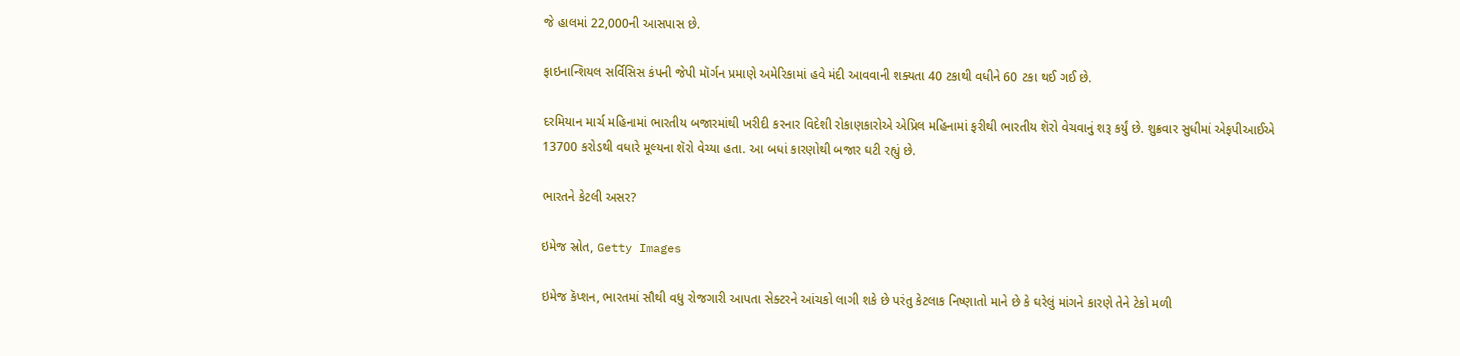જે હાલમાં 22,000ની આસપાસ છે.

ફાઇનાન્શિયલ સર્વિસિસ કંપની જેપી મૉર્ગન પ્રમાણે અમેરિકામાં હવે મંદી આવવાની શક્યતા 40 ટકાથી વધીને 60 ટકા થઈ ગઈ છે.

દરમિયાન માર્ચ મહિનામાં ભારતીય બજારમાંથી ખરીદી કરનાર વિદેશી રોકાણકારોએ એપ્રિલ મહિનામાં ફરીથી ભારતીય શૅરો વેચવાનું શરૂ કર્યું છે. શુક્રવાર સુધીમાં એફપીઆઈએ 13700 કરોડથી વધારે મૂલ્યના શૅરો વેચ્યા હતા. આ બધાં કારણોથી બજાર ઘટી રહ્યું છે.

ભારતને કેટલી અસર?

ઇમેજ સ્રોત, Getty Images

ઇમેજ કૅપ્શન, ભારતમાં સૌથી વધુ રોજગારી આપતા સેક્ટરને આંચકો લાગી શકે છે પરંતુ કેટલાક નિષ્ણાતો માને છે કે ઘરેલું માંગને કારણે તેને ટેકો મળી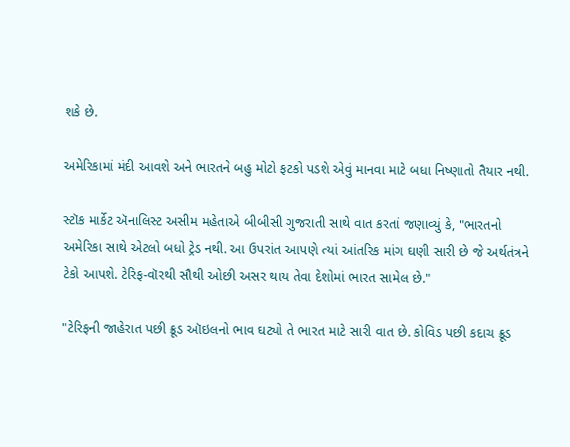શકે છે.

અમેરિકામાં મંદી આવશે અને ભારતને બહુ મોટો ફટકો પડશે એવું માનવા માટે બધા નિષ્ણાતો તૈયાર નથી.

સ્ટૉક માર્કેટ ઍનાલિસ્ટ અસીમ મહેતાએ બીબીસી ગુજરાતી સાથે વાત કરતાં જણાવ્યું કે, "ભારતનો અમેરિકા સાથે એટલો બધો ટ્રેડ નથી. આ ઉપરાંત આપણે ત્યાં આંતરિક માંગ ઘણી સારી છે જે અર્થતંત્રને ટેકો આપશે. ટેરિફ-વૉરથી સૌથી ઓછી અસર થાય તેવા દેશોમાં ભારત સામેલ છે."

"ટેરિફની જાહેરાત પછી ક્રૂડ ઑઇલનો ભાવ ઘટ્યો તે ભારત માટે સારી વાત છે. કોવિડ પછી કદાચ ક્રૂડ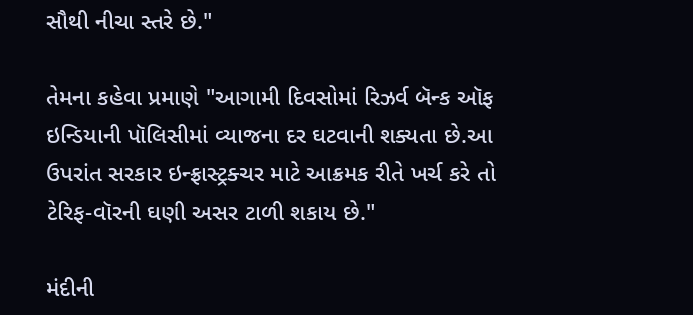સૌથી નીચા સ્તરે છે."

તેમના કહેવા પ્રમાણે "આગામી દિવસોમાં રિઝર્વ બૅન્ક ઑફ ઇન્ડિયાની પૉલિસીમાં વ્યાજના દર ઘટવાની શક્યતા છે.આ ઉપરાંત સરકાર ઇન્ફ્રાસ્ટ્રક્ચર માટે આક્રમક રીતે ખર્ચ કરે તો ટેરિફ-વૉરની ઘણી અસર ટાળી શકાય છે."

મંદીની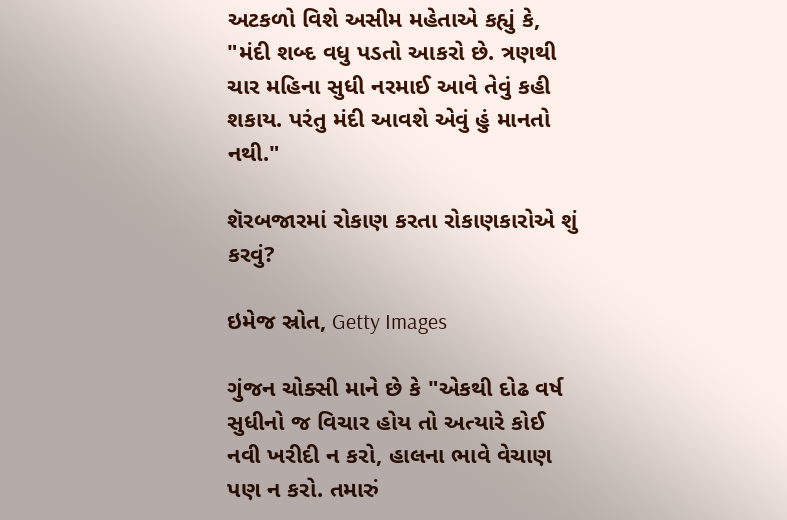અટકળો વિશે અસીમ મહેતાએ કહ્યું કે, "મંદી શબ્દ વધુ પડતો આકરો છે. ત્રણથી ચાર મહિના સુધી નરમાઈ આવે તેવું કહી શકાય. પરંતુ મંદી આવશે એવું હું માનતો નથી."

શૅરબજારમાં રોકાણ કરતા રોકાણકારોએ શું કરવું?

ઇમેજ સ્રોત, Getty Images

ગુંજન ચોક્સી માને છે કે "એકથી દોઢ વર્ષ સુધીનો જ વિચાર હોય તો અત્યારે કોઈ નવી ખરીદી ન કરો, હાલના ભાવે વેચાણ પણ ન કરો. તમારું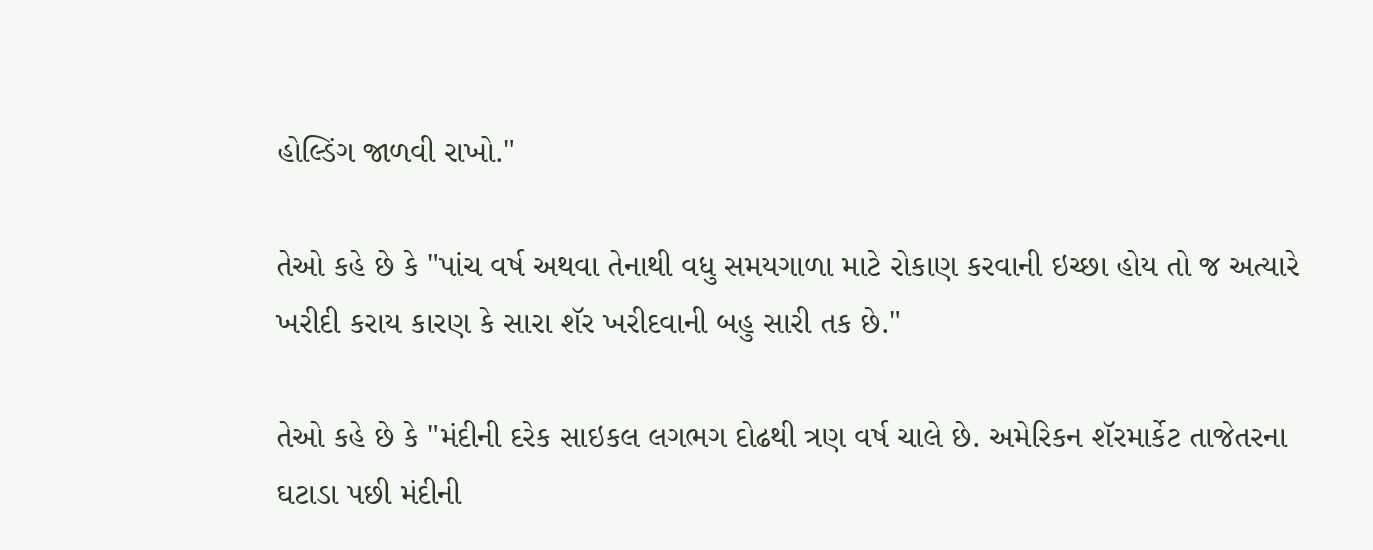હોલ્ડિંગ જાળવી રાખો."

તેઓ કહે છે કે "પાંચ વર્ષ અથવા તેનાથી વધુ સમયગાળા માટે રોકાણ કરવાની ઇચ્છા હોય તો જ અત્યારે ખરીદી કરાય કારણ કે સારા શૅર ખરીદવાની બહુ સારી તક છે."

તેઓ કહે છે કે "મંદીની દરેક સાઇકલ લગભગ દોઢથી ત્રણ વર્ષ ચાલે છે. અમેરિકન શૅરમાર્કેટ તાજેતરના ઘટાડા પછી મંદીની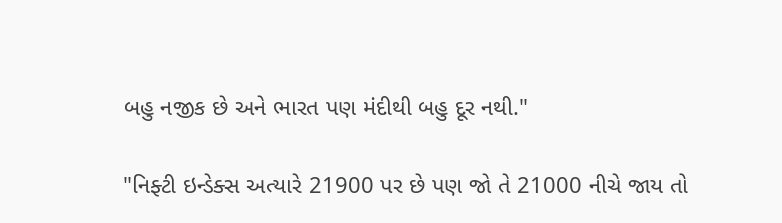બહુ નજીક છે અને ભારત પણ મંદીથી બહુ દૂર નથી."

"નિફ્ટી ઇન્ડેક્સ અત્યારે 21900 પર છે પણ જો તે 21000 નીચે જાય તો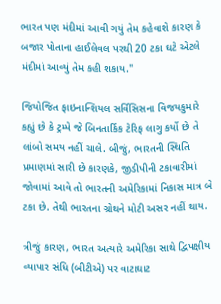ભારત પણ મંદીમાં આવી ગયું તેમ કહેવાશે કારણ કે બજાર પોતાના હાઈલેવલ પરથી 20 ટકા ઘટે એટલે મંદીમાં આવ્યું તેમ કહી શકાય."

જિયોજિત ફાઇનાન્શિયલ સર્વિસિસના વિજયકુમારે કહ્યું છે કે ટ્રમ્પે જે બિનતાર્કિક ટેરિફ લાગુ કર્યો છે તે લાંબો સમય નહીં ચાલે. બીજું, ભારતની સ્થિતિ પ્રમાણમાં સારી છે કારણકે, જીડીપીની ટકાવારીમાં જોવામાં આવે તો ભારતની અમેરિકામાં નિકાસ માત્ર બે ટકા છે. તેથી ભારતના ગ્રોથને મોટી અસર નહીં થાય.

ત્રીજું કારણ, ભારત અત્યારે અમેરિકા સાથે દ્વિપક્ષીય વ્યાપાર સંધિ (બીટીએ) પર વાટાઘાટ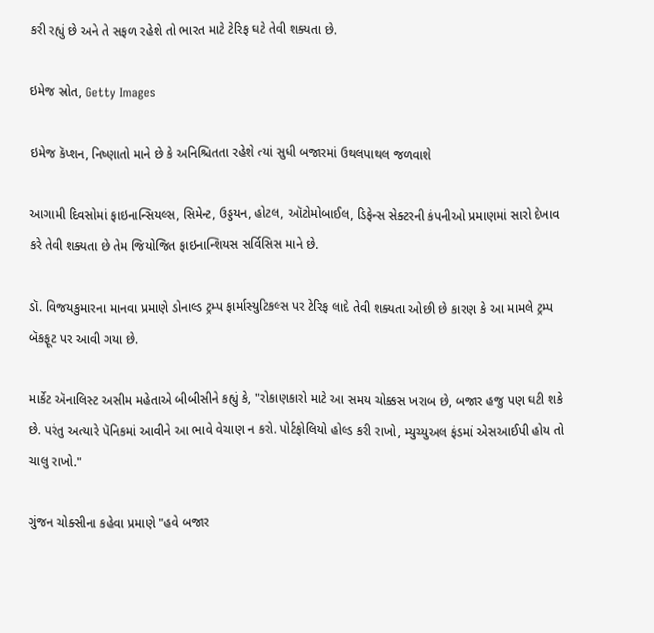કરી રહ્યું છે અને તે સફળ રહેશે તો ભારત માટે ટેરિફ ઘટે તેવી શક્યતા છે.

ઇમેજ સ્રોત, Getty Images

ઇમેજ કૅપ્શન, નિષ્ણાતો માને છે કે અનિશ્ચિતતા રહેશે ત્યાં સુધી બજારમાં ઉથલપાથલ જળવાશે

આગામી દિવસોમાં ફાઇનાન્સિયલ્સ, સિમેન્ટ, ઉડ્ડયન, હોટલ, ઑટોમોબાઈલ, ડિફેન્સ સેક્ટરની કંપનીઓ પ્રમાણમાં સારો દેખાવ કરે તેવી શક્યતા છે તેમ જિયોજિત ફાઇનાન્શિયસ સર્વિસિસ માને છે.

ડૉ. વિજયકુમારના માનવા પ્રમાણે ડોનાલ્ડ ટ્રમ્પ ફાર્માસ્યુટિકલ્સ પર ટેરિફ લાદે તેવી શક્યતા ઓછી છે કારણ કે આ મામલે ટ્રમ્પ બૅકફૂટ પર આવી ગયા છે.

માર્કેટ ઍનાલિસ્ટ અસીમ મહેતાએ બીબીસીને કહ્યું કે, "રોકાણકારો માટે આ સમય ચોક્કસ ખરાબ છે, બજાર હજુ પણ ઘટી શકે છે. પરંતુ અત્યારે પૅનિકમાં આવીને આ ભાવે વેચાણ ન કરો. પોર્ટફોલિયો હોલ્ડ કરી રાખો, મ્યુચ્યુઅલ ફંડમાં એસઆઈપી હોય તો ચાલુ રાખો."

ગુંજન ચોક્સીના કહેવા પ્રમાણે "હવે બજાર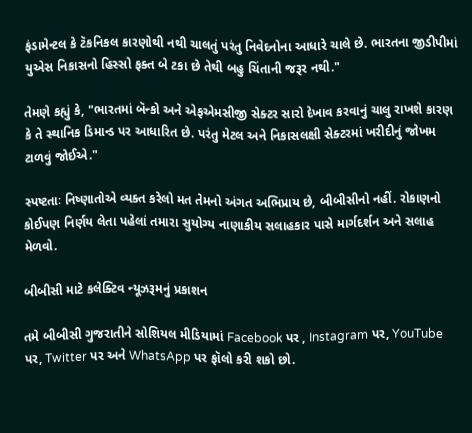ફંડામેન્ટલ કે ટૅકનિકલ કારણોથી નથી ચાલતું પરંતુ નિવેદનોના આધારે ચાલે છે. ભારતના જીડીપીમાં યુએસ નિકાસનો હિસ્સો ફક્ત બે ટકા છે તેથી બહુ ચિંતાની જરૂર નથી."

તેમણે કહ્યું કે, "ભારતમાં બૅન્કો અને એફએમસીજી સેક્ટર સારો દેખાવ કરવાનું ચાલુ રાખશે કારણ કે તે સ્થાનિક ડિમાન્ડ પર આધારિત છે. પરંતુ મેટલ અને નિકાસલક્ષી સેક્ટરમાં ખરીદીનું જોખમ ટાળવું જોઈએ."

સ્પષ્ટતાઃ નિષ્ણાતોએ વ્યક્ત કરેલો મત તેમનો અંગત અભિપ્રાય છે, બીબીસીનો નહીં. રોકાણનો કોઈપણ નિર્ણય લેતા પહેલાં તમારા સુયોગ્ય નાણાકીય સલાહકાર પાસે માર્ગદર્શન અને સલાહ મેળવો.

બીબીસી માટે કલેક્ટિવ ન્યૂઝરૂમનું પ્રકાશન

તમે બીબીસી ગુજરાતીને સોશિયલ મીડિયામાં Facebook પર , Instagram પર, YouTube પર, Twitter પર અને WhatsApp પર ફૉલો કરી શકો છો.